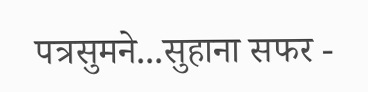पत्रसुमने...सुहाना सफर -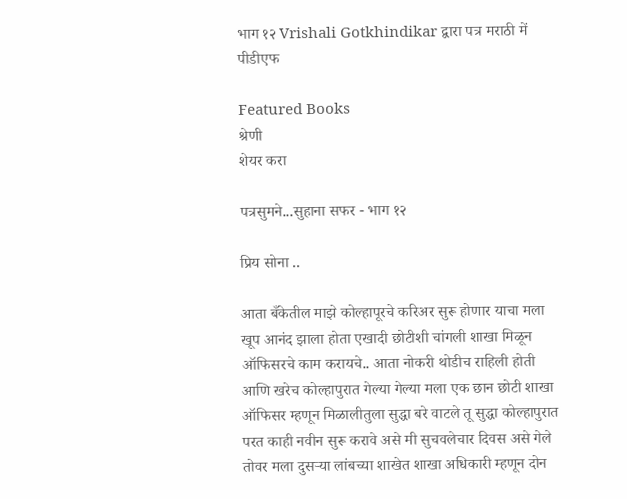भाग १२ Vrishali Gotkhindikar द्वारा पत्र मराठी में पीडीएफ

Featured Books
श्रेणी
शेयर करा

पत्रसुमने...सुहाना सफर - भाग १२

प्रिय सोना ..

आता बँकेतील माझे कोल्हापूरचे करिअर सुरू होणार याचा मला खूप आनंद झाला होता एखादी छोटीशी चांगली शाखा मिळून ऑफिसरचे काम करायचे.. आता नोकरी थोडीच राहिली होती आणि खरेच कोल्हापुरात गेल्या गेल्या मला एक छान छोटी शाखा ऑफिसर म्हणून मिळालीतुला सुद्धा बरे वाटले तू सुद्धा कोल्हापुरात परत काही नवीन सुरू करावे असे मी सुचवलेचार दिवस असे गेले तोवर मला दुसऱ्या लांबच्या शाखेत शाखा अधिकारी म्हणून दोन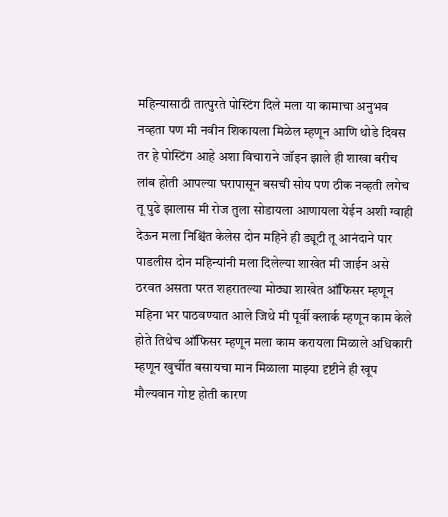महिन्यासाठी तात्पुरते पोस्टिंग दिले मला या कामाचा अनुभव नव्हता पण मी नवीन शिकायला मिळेल म्हणून आणि थोडे दिवस तर हे पोस्टिंग आहे अशा विचाराने जॉइन झाले ही शाखा बरीच लांब होती आपल्या घरापासून बसची सोय पण ठीक नव्हती लगेच तू पुढे झालास मी रोज तुला सोडायला आणायला येईन अशी ग्वाही देऊन मला निश्चिंत केलेस दोन महिने ही ड्यूटी तू आनंदाने पार पाडलीस दोन महिन्यांनी मला दिलेल्या शाखेत मी जाईन असे ठरवत असता परत शहरातल्या मोठ्या शाखेत ऑफिसर म्हणून महिना भर पाठवण्यात आले जिथे मी पूर्वी क्लार्क म्हणून काम केले होते तिथेच ऑफिसर म्हणून मला काम करायला मिळाले अधिकारी म्हणून खुर्चीत बसायचा मान मिळाला माझ्या दृष्टीने ही खूप मौल्यवान गोष्ट होती कारण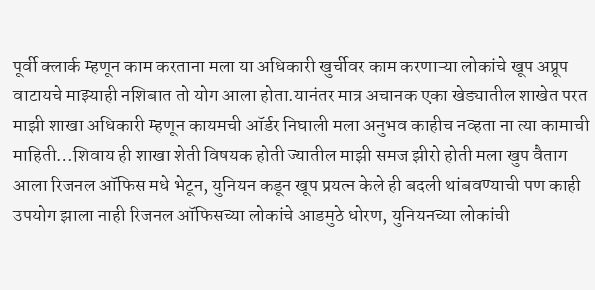पूर्वी क्लार्क म्हणून काम करताना मला या अधिकारी खुर्चीवर काम करणाऱ्या लोकांचे खूप अप्रूप वाटायचे माझ्याही नशिबात तो योग आला होता.यानंतर मात्र अचानक एका खेड्यातील शाखेत परत माझी शाखा अधिकारी म्हणून कायमची ऑर्डर निघाली मला अनुभव काहीच नव्हता ना त्या कामाची माहिती…शिवाय ही शाखा शेती विषयक होती ज्यातील माझी समज झीरो होती मला खुप वैताग आला रिजनल ऑफिस मधे भेटून, युनियन कडून खूप प्रयत्न केले ही बदली थांबवण्याची पण काही उपयोग झाला नाही रिजनल ऑफिसच्या लोकांचे आडमुठे धोरण, युनियनच्या लोकांची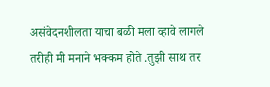असंवेदनशीलता याचा बळी मला व्हावे लागले तरीही मी मनाने भक्कम होते .तुझी साथ तर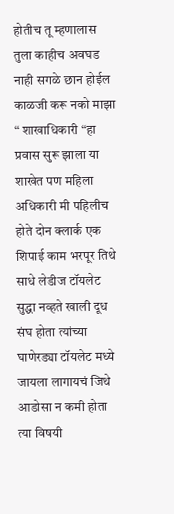होतीच तू म्हणालास तुला काहीच अवघड नाही सगळे छान होईल काळजी करू नको माझा “ शाखाधिकारी “हा प्रवास सुरू झाला या शाखेत पण महिला अधिकारी मी पहिलीच होते दोन क्लार्क एक शिपाई काम भरपूर तिथे साधे लेडीज टॉयलेट सुद्धा नव्हते खाली दूध संघ होता त्यांच्या घाणेरड्या टॉयलेट मध्ये जायला लागायचं जिथे आडोसा न कमी होता त्या विषयी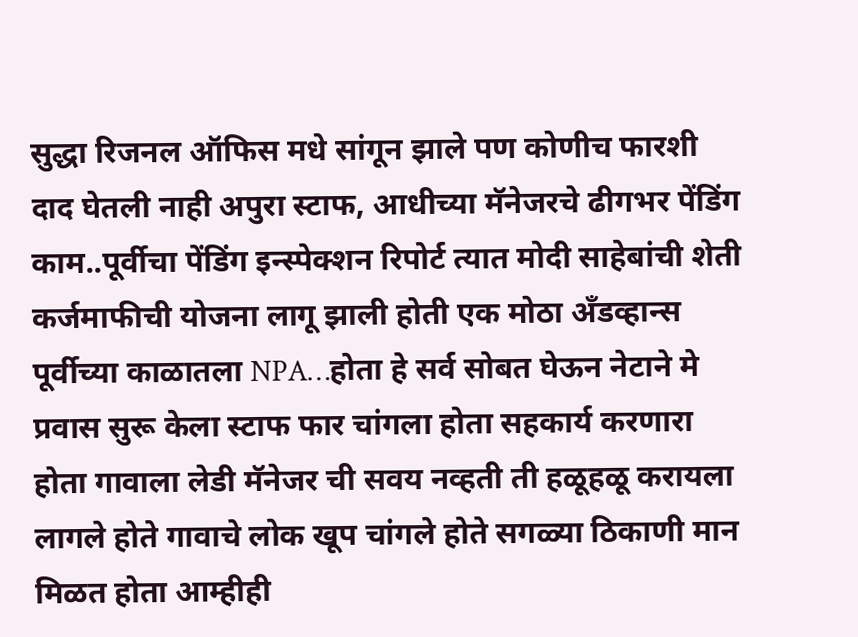सुद्धा रिजनल ऑफिस मधे सांगून झाले पण कोणीच फारशी दाद घेतली नाही अपुरा स्टाफ, आधीच्या मॅनेजरचे ढीगभर पेंडिंग काम..पूर्वीचा पेंडिंग इन्स्पेक्शन रिपोर्ट त्यात मोदी साहेबांची शेती कर्जमाफीची योजना लागू झाली होती एक मोठा अँडव्हान्स पूर्वीच्या काळातला NPA…होता हे सर्व सोबत घेऊन नेटाने मे प्रवास सुरू केला स्टाफ फार चांगला होता सहकार्य करणारा होता गावाला लेडी मॅनेजर ची सवय नव्हती ती हळूहळू करायला लागले होते गावाचे लोक खूप चांगले होते सगळ्या ठिकाणी मान मिळत होता आम्हीही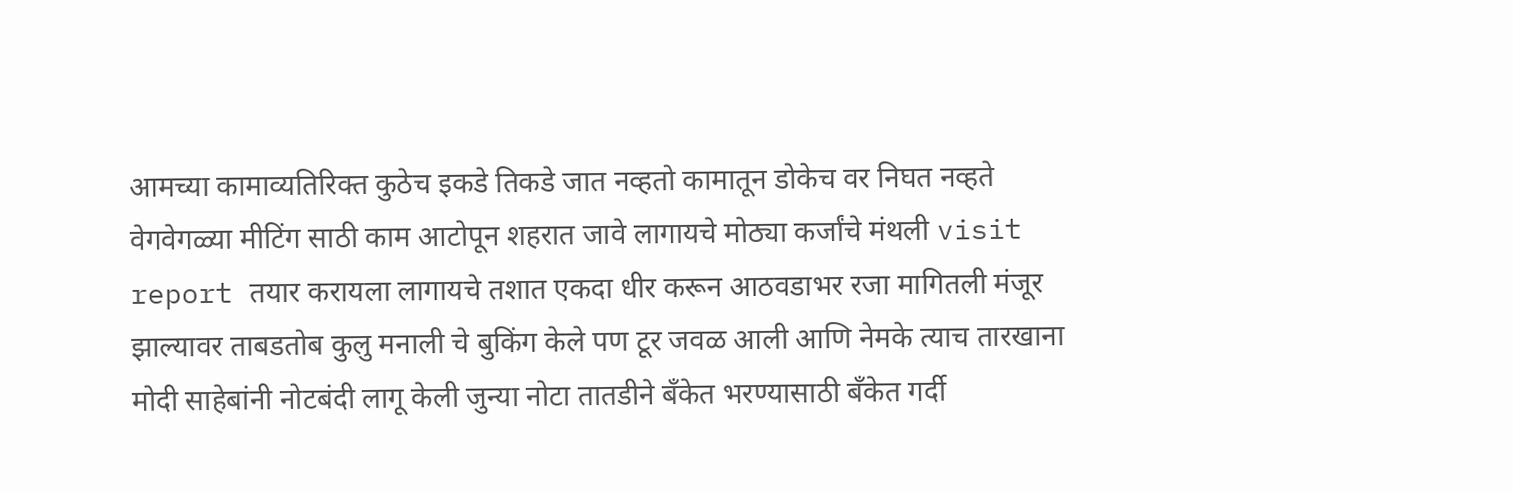आमच्या कामाव्यतिरिक्त कुठेच इकडे तिकडे जात नव्हतो कामातून डोकेच वर निघत नव्हते वेगवेगळ्या मीटिंग साठी काम आटोपून शहरात जावे लागायचे मोठ्या कर्जांचे मंथली visit report तयार करायला लागायचे तशात एकदा धीर करून आठवडाभर रजा मागितली मंजूर झाल्यावर ताबडतोब कुलु मनाली चे बुकिंग केले पण टूर जवळ आली आणि नेमके त्याच तारखाना मोदी साहेबांनी नोटबंदी लागू केली जुन्या नोटा तातडीने बँकेत भरण्यासाठी बँकेत गर्दी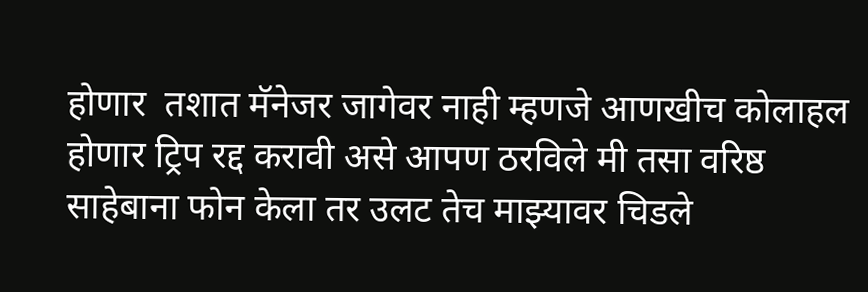होणार  तशात मॅनेजर जागेवर नाही म्हणजे आणखीच कोलाहल होणार ट्रिप रद्द करावी असे आपण ठरविले मी तसा वरिष्ठ साहेबाना फोन केला तर उलट तेच माझ्यावर चिडले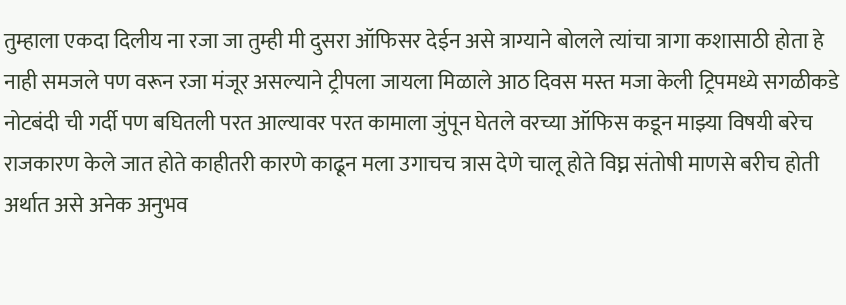तुम्हाला एकदा दिलीय ना रजा जा तुम्ही मी दुसरा ऑफिसर देईन असे त्राग्याने बोलले त्यांचा त्रागा कशासाठी होता हे नाही समजले पण वरून रजा मंजूर असल्याने ट्रीपला जायला मिळाले आठ दिवस मस्त मजा केली ट्रिपमध्ये सगळीकडे नोटबंदी ची गर्दी पण बघितली परत आल्यावर परत कामाला जुंपून घेतले वरच्या ऑफिस कडून माझ्या विषयी बरेच राजकारण केले जात होते काहीतरी कारणे काढून मला उगाचच त्रास देणे चालू होते विघ्न संतोषी माणसे बरीच होती अर्थात असे अनेक अनुभव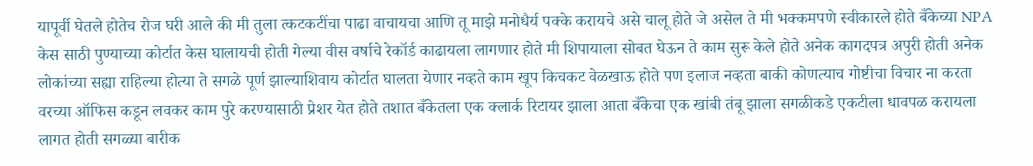यापूर्वी घेतले होतेच रोज घरी आले की मी तुला त्कटकटींचा पाढा वाचायचा आणि तू माझे मनोधैर्य पक्के करायचे असे चालू होते जे असेल ते मी भक्कमपणे स्वीकारले होते बँकेच्या NPA केस साठी पुण्याच्या कोर्टात केस घालायची होती गेल्या वीस वर्षाचे रेकॉर्ड काढायला लागणार होते मी शिपायाला सोबत घेऊन ते काम सुरू केले होते अनेक कागदपत्र अपुरी होती अनेक लोकांच्या सह्या राहिल्या होत्या ते सगळे पूर्ण झाल्याशिवाय कोर्टात घालता येणार नव्हते काम खूप किचकट वेळखाऊ होते पण इलाज नव्हता बाकी कोणत्याच गोष्टीचा विचार ना करता वरच्या ऑफिस कडून लवकर काम पुरे करण्यासाठी प्रेशर येत होते तशात बँकेतला एक क्लार्क रिटायर झाला आता बँकेचा एक खांबी तंबू झाला सगळीकडे एकटीला धावपळ करायला लागत होती सगळ्या बारीक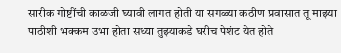सारीक गोष्टींची काळजी घ्यावी लागत होती या सगळ्या कठीण प्रवासात तू माझ्या पाठीशी भक्कम उभा होता सध्या तुझ्याकडे घरीच पेशंट येत होते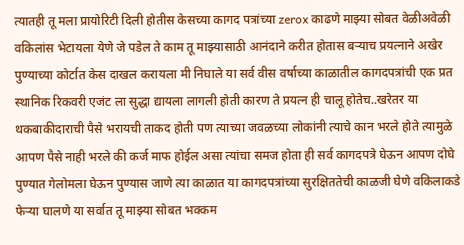त्यातही तू मला प्रायोरिटी दिली होतीस केसच्या कागद पत्रांच्या zerox काढणे माझ्या सोबत वेळीअवेळी वकिलांस भेटायला येणे जे पडेल ते काम तू माझ्यासाठी आनंदाने करीत होतास बऱ्याच प्रयत्नाने अखेर पुण्याच्या कोर्टात केस दाखल करायला मी निघाले या सर्व वीस वर्षाच्या काळातील कागदपत्रांची एक प्रत स्थानिक रिकवरी एजंट ला सुद्धा द्यायला लागली होती कारण ते प्रयत्न ही चालू होतेच..खरेतर या थकबाकीदाराची पैसे भरायची ताकद होती पण त्याच्या जवळच्या लोकांनी त्याचे कान भरले होते त्यामुळे आपण पैसे नाही भरले की कर्ज माफ होईल असा त्यांचा समज होता ही सर्व कागदपत्रे घेऊन आपण दोघे पुण्यात गेलोमला घेऊन पुण्यास जाणे त्या काळात या कागदपत्रांच्या सुरक्षिततेची काळजी घेणे वकिलाकडे फेऱ्या घालणे या सर्वात तू माझ्या सोबत भक्कम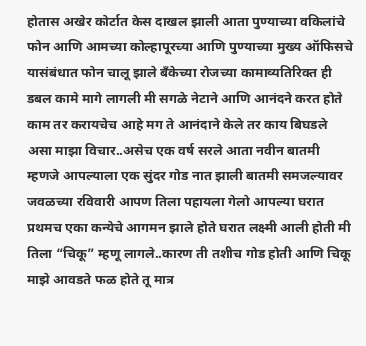होतास अखेर कोर्टात केस दाखल झाली आता पुण्याच्या वकिलांचे फोन आणि आमच्या कोल्हापूरच्या आणि पुण्याच्या मुख्य ऑफिसचे यासंबंधात फोन चालू झाले बँकेच्या रोजच्या कामाव्यतिरिक्त ही डबल कामे मागे लागली मी सगळे नेटाने आणि आनंदने करत होते काम तर करायचेच आहे मग ते आनंदाने केले तर काय बिघडले असा माझा विचार..असेच एक वर्ष सरले आता नवीन बातमी म्हणजे आपल्याला एक सुंदर गोड नात झाली बातमी समजल्यावर जवळच्या रविवारी आपण तिला पहायला गेलो आपल्या घरात प्रथमच एका कन्येचे आगमन झाले होते घरात लक्ष्मी आली होती मी तिला “चिकू” म्हणू लागले..कारण ती तशीच गोड होती आणि चिकू माझे आवडते फळ होते तू मात्र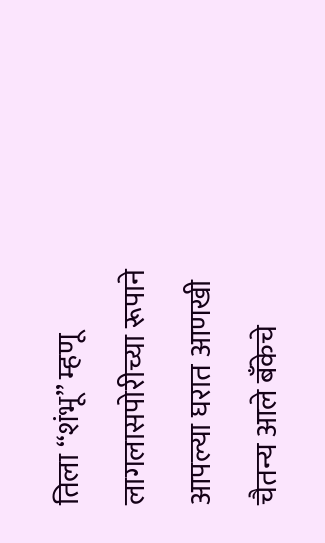तिला “शंभू” म्हणू लागलासपोरीच्या रूपाने आपल्या घरात आणखी चैतन्य आले बँकेचे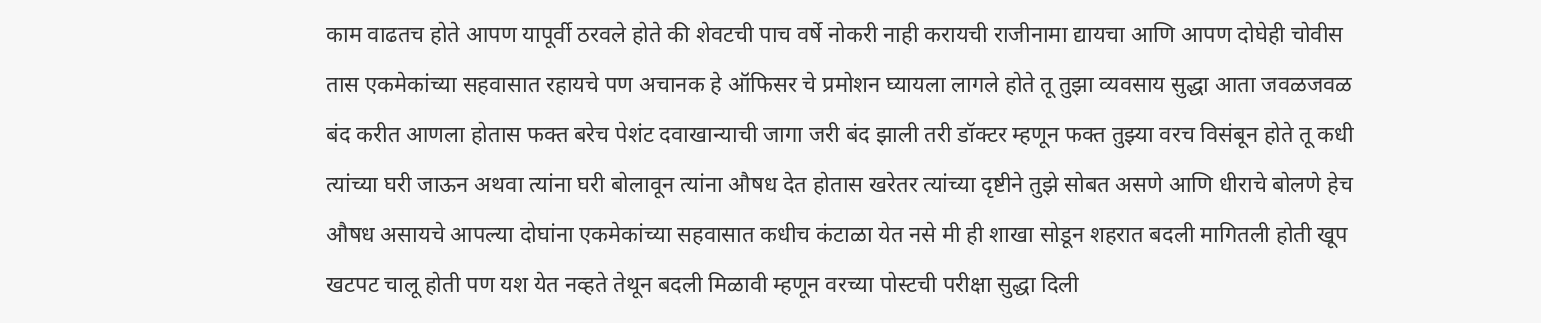काम वाढतच होते आपण यापूर्वी ठरवले होते की शेवटची पाच वर्षे नोकरी नाही करायची राजीनामा द्यायचा आणि आपण दोघेही चोवीस तास एकमेकांच्या सहवासात रहायचे पण अचानक हे ऑफिसर चे प्रमोशन घ्यायला लागले होते तू तुझा व्यवसाय सुद्धा आता जवळजवळ बंद करीत आणला होतास फक्त बरेच पेशंट दवाखान्याची जागा जरी बंद झाली तरी डॉक्टर म्हणून फक्त तुझ्या वरच विसंबून होते तू कधी त्यांच्या घरी जाऊन अथवा त्यांना घरी बोलावून त्यांना औषध देत होतास खरेतर त्यांच्या दृष्टीने तुझे सोबत असणे आणि धीराचे बोलणे हेच औषध असायचे आपल्या दोघांना एकमेकांच्या सहवासात कधीच कंटाळा येत नसे मी ही शाखा सोडून शहरात बदली मागितली होती खूप खटपट चालू होती पण यश येत नव्हते तेथून बदली मिळावी म्हणून वरच्या पोस्टची परीक्षा सुद्धा दिली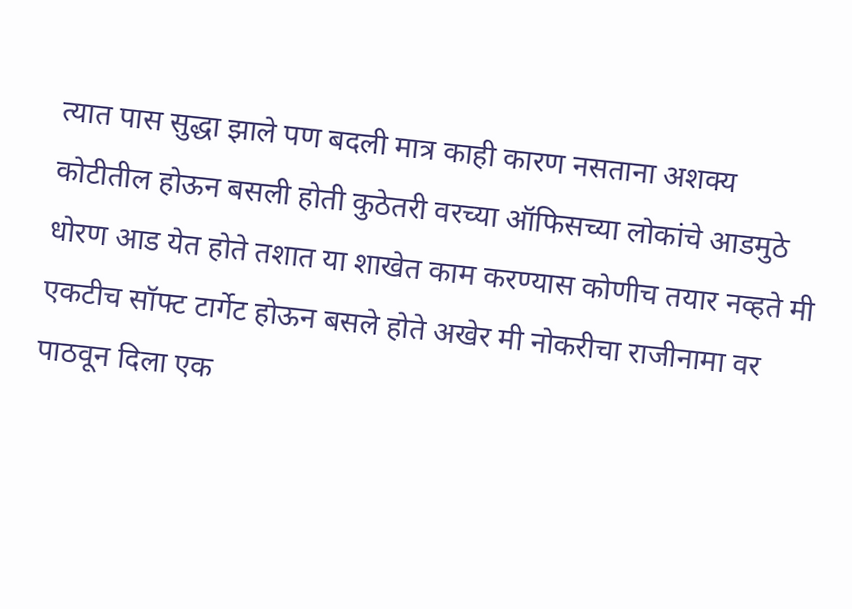त्यात पास सुद्धा झाले पण बदली मात्र काही कारण नसताना अशक्य कोटीतील होऊन बसली होती कुठेतरी वरच्या ऑफिसच्या लोकांचे आडमुठे धोरण आड येत होते तशात या शाखेत काम करण्यास कोणीच तयार नव्हते मी एकटीच सॉफ्ट टार्गेट होऊन बसले होते अखेर मी नोकरीचा राजीनामा वर पाठवून दिला एक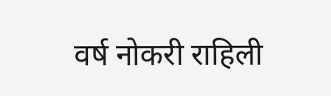वर्ष नोकरी राहिली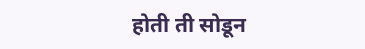होती ती सोडून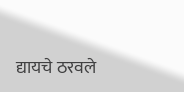द्यायचे ठरवले